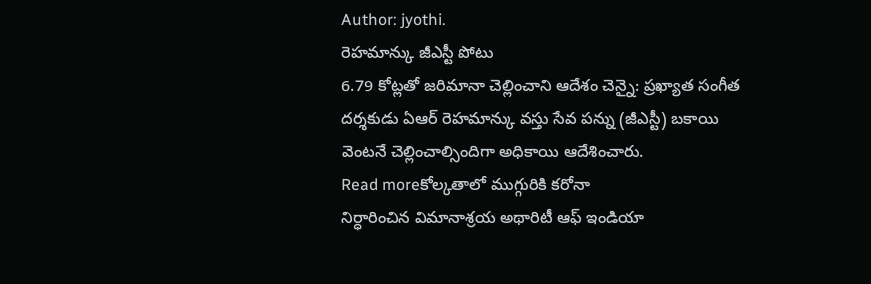Author: jyothi.
రెహమాన్కు జీఎస్టీ పోటు
6.79 కోట్లతో జరిమానా చెల్లించాని ఆదేశం చెన్నై: ప్రఖ్యాత సంగీత దర్శకుడు ఏఆర్ రెహమాన్కు వస్తు సేవ పన్ను (జీఎస్టీ) బకాయి వెంటనే చెల్లించాల్సిందిగా అధికాయి ఆదేశించారు.
Read moreకోల్కతాలో ముగ్గురికి కరోనా
నిర్ధారించిన విమానాశ్రయ అథారిటీ ఆఫ్ ఇండియా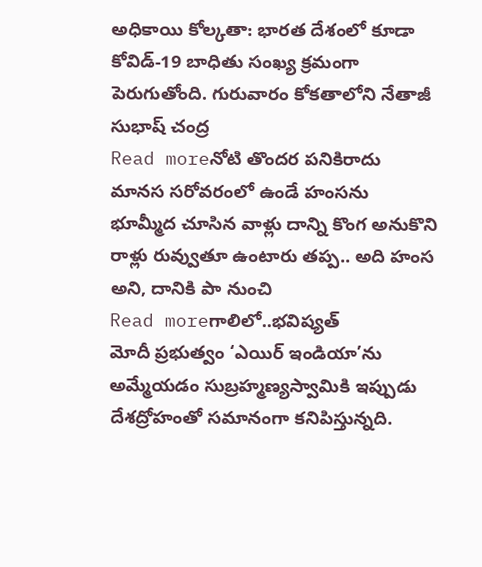అధికాయి కోల్కతా: భారత దేశంలో కూడా కోవిడ్-19 బాధితు సంఖ్య క్రమంగా పెరుగుతోంది. గురువారం కోకతాలోని నేతాజీ సుభాష్ చంద్ర
Read moreనోటి తొందర పనికిరాదు
మానస సరోవరంలో ఉండే హంసను భూమ్మీద చూసిన వాళ్లు దాన్ని కొంగ అనుకొని రాళ్లు రువ్వుతూ ఉంటారు తప్ప.. అది హంస అని, దానికి పా నుంచి
Read moreగాలిలో..భవిష్యత్
మోదీ ప్రభుత్వం ‘ఎయిర్ ఇండియా’ను అమ్మేయడం సుబ్రహ్మణ్యస్వామికి ఇప్పుడు దేశద్రోహంతో సమానంగా కనిపిస్తున్నది.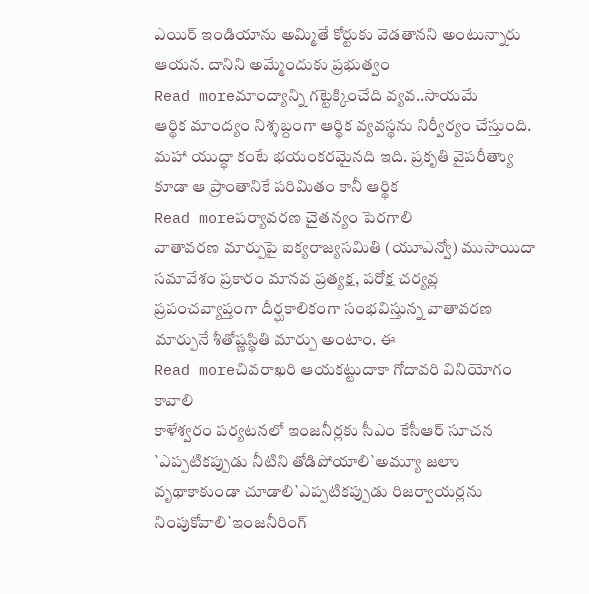ఎయిర్ ఇండియాను అమ్మితే కోర్టుకు వెడతానని అంటున్నారు ఆయన. దానిని అమ్మేందుకు ప్రభుత్వం
Read moreమాంద్యాన్ని గట్టెక్కించేది వ్యవ..సాయమే
ఆర్థిక మాంద్యం నిశ్శబ్దంగా ఆర్థిక వ్యవస్థను నిర్వీర్యం చేస్తుంది. మహా యుద్ధా కంటే భయంకరమైనది ఇది. ప్రకృతి వైపరీత్యాు కూడా ఆ ప్రాంతానికే పరిమితం కానీ ఆర్థిక
Read moreపర్యావరణ చైతన్యం పెరగాలి
వాతావరణ మార్పుపై ఐక్యరాజ్యసమితి (యూఎన్వో) ముసాయిదా సమావేశం ప్రకారం మానవ ప్రత్యక్ష, పరోక్ష చర్యవ్ల ప్రపంచవ్యాప్తంగా దీర్ఘకాలికంగా సంభవిస్తున్న వాతావరణ మార్పునే శీతోష్ణస్థితి మార్పు అంటాం. ఈ
Read moreచివరాఖరి ఆయకట్టుదాకా గోదావరి వినియోగం కావాలి
కాళేశ్వరం పర్యటనలో ఇంజనీర్లకు సీఎం కేసీఆర్ సూచన `ఎప్పటికప్పుడు నీటిని తోడిపోయాలి`అమ్యూ జలాు వృథాకాకుండా చూడాలి`ఎప్పటికప్పుడు రిజర్వాయర్లను నింపుకోవాలి`ఇంజనీరింగ్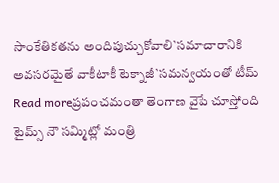సాంకేతికతను అందిపుచ్చుకోవాలి`సమాచారానికి అవసరమైతే వాకీటాకీ టెక్నాజీ`సమన్వయంతో టీమ్
Read moreప్రపంచమంతా తెంగాణ వైపే చూస్తోంది
టైమ్స్ నౌ సమ్మిట్లో మంత్రి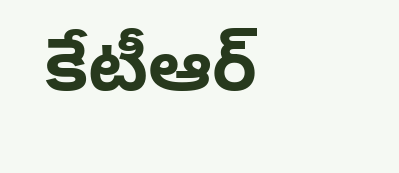కేటీఆర్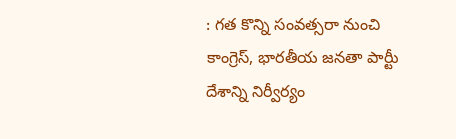: గత కొన్ని సంవత్సరా నుంచి కాంగ్రెస్, భారతీయ జనతా పార్టీు దేశాన్ని నిర్వీర్యం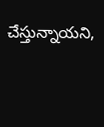చేస్తున్నాయని,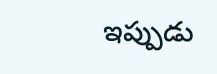ఇప్పుడు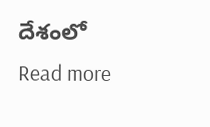దేశంలో
Read more